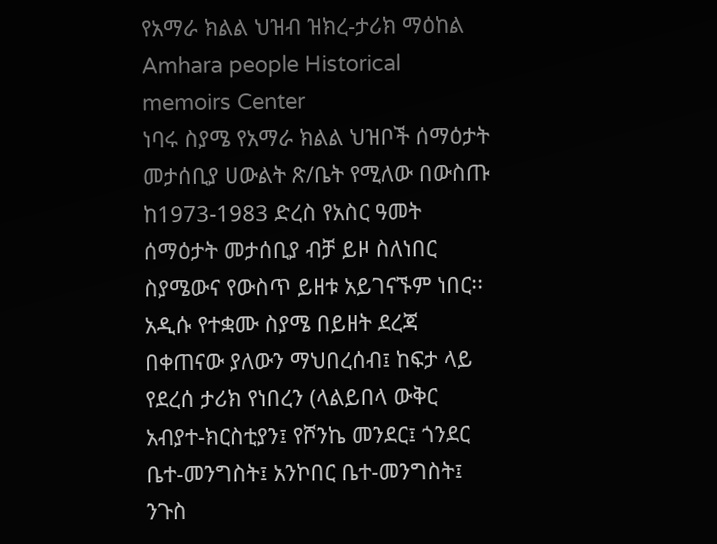የአማራ ክልል ህዝብ ዝክረ-ታሪክ ማዕከል
Amhara people Historical memoirs Center
ነባሩ ስያሜ የአማራ ክልል ህዝቦች ሰማዕታት መታሰቢያ ሀውልት ጽ/ቤት የሚለው በውስጡ ከ1973-1983 ድረስ የአስር ዓመት ሰማዕታት መታሰቢያ ብቻ ይዞ ስለነበር ስያሜውና የውስጥ ይዘቱ አይገናኙም ነበር፡፡
አዲሱ የተቋሙ ስያሜ በይዘት ደረጃ በቀጠናው ያለውን ማህበረሰብ፤ ከፍታ ላይ የደረሰ ታሪክ የነበረን (ላልይበላ ውቅር አብያተ-ክርስቲያን፤ የሾንኬ መንደር፤ ጎንደር ቤተ-መንግስት፤ አንኮበር ቤተ-መንግስት፤ ንጉስ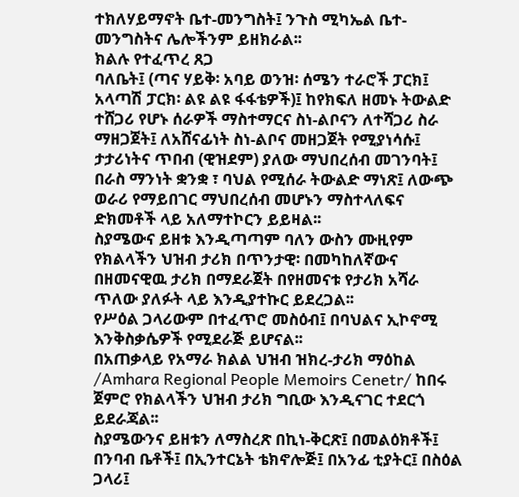ተክለሃይማኖት ቤተ-መንግስት፤ ንጉስ ሚካኤል ቤተ-መንግስትና ሌሎችንም ይዘክራል፡፡
ክልሉ የተፈጥረ ጸጋ
ባለቤት፤ (ጣና ሃይቅ፡ አባይ ወንዝ፡ ሰሜን ተራሮች ፓርክ፤ አላጣሽ ፓርክ፡ ልዩ ልዩ ፋፋቴዎች)፤ ከየክፍለ ዘመኑ ትውልድ ተሸጋሪ የሆኑ ሰራዎች ማስተማርና ስነ-ልቦናን ለተሻጋሪ ስራ ማዘጋጀት፤ ለአሸናፊነት ስነ-ልቦና መዘጋጀት የሚያነሳሱ፤ ታታሪነትና ጥበብ (ዊዝደም) ያለው ማህበረሰብ መገንባት፤ በራስ ማንነት ቋንቋ ፣ ባህል የሚሰራ ትውልድ ማነጽ፤ ለውጭ ወራሪ የማይበገር ማህበረሰብ መሆኑን ማስተላለፍና ድክመቶች ላይ አለማተኮርን ይይዛል፡፡
ስያሜውና ይዘቱ እንዲጣጣም ባለን ውስን ሙዚየም የክልላችን ህዝብ ታሪክ በጥንታዊ፡ በመካከለኛውና በዘመናዊዉ ታሪክ በማደራጀት በየዘመናቱ የታሪክ አሻራ ጥለው ያለፉት ላይ እንዲያተኩር ይደረጋል፡፡
የሥዕል ጋላሪውም በተፈጥሮ መስዕብ፤ በባህልና ኢኮኖሚ እንቅስቃሴዎች የሚደራጅ ይሆናል፡፡
በአጠቃላይ የአማራ ክልል ህዝብ ዝክረ-ታሪክ ማዕከል /Amhara Regional People Memoirs Cenetr/ ከበሩ ጀምሮ የክልላችን ህዝብ ታሪክ ግቢው እንዲናገር ተደርጎ ይደራጃል፡፡
ስያሜውንና ይዘቱን ለማስረጽ በኪነ-ቅርጽ፤ በመልዕክቶች፤ በንባብ ቤቶች፤ በኢንተርኔት ቴክኖሎጅ፤ በአንፊ ቲያትር፤ በስዕል ጋላሪ፤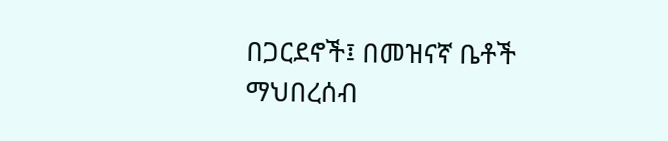በጋርደኖች፤ በመዝናኛ ቤቶች ማህበረሰብ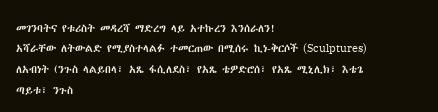መገንባትና የቱሪስት መዳረሻ ማድረግ ላይ አተኩረን እንሰራለን!
አሻራቸው ለትውልድ የሚያስተላልፉ ተመርጠው በሚሰሩ ኪነ-ቅርሶች (Sculptures) ለአብነት (ንጉስ ላልይበላ፣ አጼ ፋሲለደስ፣ የአጼ ቴዎድሮሰ፣ የአጼ ሚኒሊክ፣ እቴጌ ጣይቱ፣ ንጉስ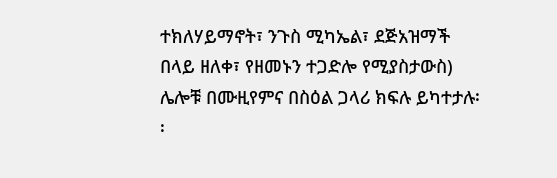ተክለሃይማኖት፣ ንጉስ ሚካኤል፣ ደጅአዝማች በላይ ዘለቀ፣ የዘመኑን ተጋድሎ የሚያስታውስ) ሌሎቹ በሙዚየምና በስዕል ጋላሪ ክፍሉ ይካተታሉ፡፡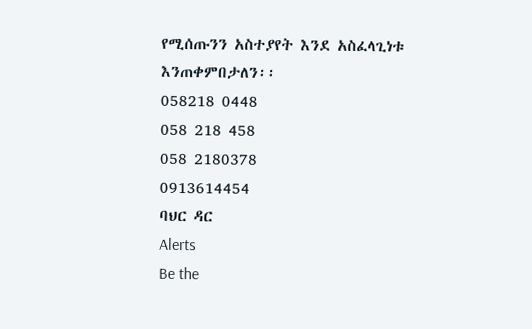የሚሰጡንን አስተያየት እንደ አስፈላጊነቱ እንጠቀምበታለን፡፡
058218 0448
058 218 458
058 2180378
0913614454
ባህር ዳር
Alerts
Be the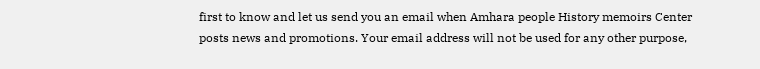first to know and let us send you an email when Amhara people History memoirs Center posts news and promotions. Your email address will not be used for any other purpose,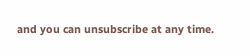and you can unsubscribe at any time.